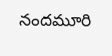నందమూరి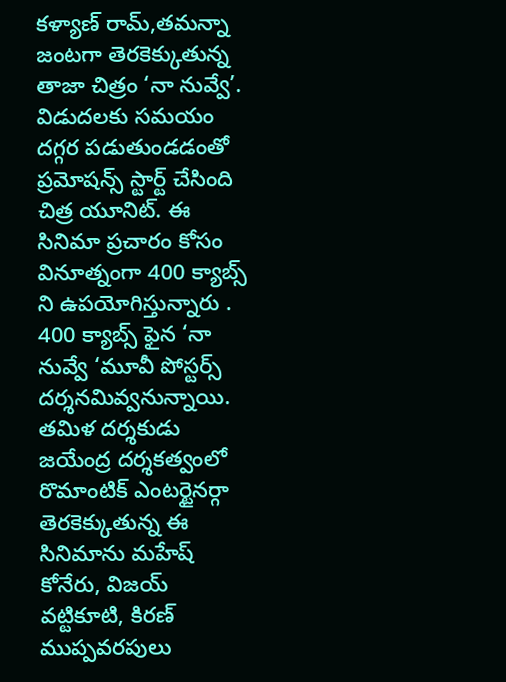కళ్యాణ్ రామ్,తమన్నా జంటగా తెరకెక్కుతున్న తాజా చిత్రం ‘నా నువ్వే’. విడుదలకు సమయం దగ్గర పడుతుండడంతో ప్రమోషన్స్ స్టార్ట్ చేసింది చిత్ర యూనిట్. ఈ సినిమా ప్రచారం కోసం వినూత్నంగా 400 క్యాబ్స్ ని ఉపయోగిస్తున్నారు . 400 క్యాబ్స్ ఫైన ‘నా నువ్వే ‘మూవీ పోస్టర్స్ దర్శనమివ్వనున్నాయి.
తమిళ దర్శకుడు జయేంద్ర దర్శకత్వంలో రొమాంటిక్ ఎంటర్టైనర్గా తెరకెక్కుతున్న ఈ సినిమాను మహేష్ కోనేరు, విజయ్ వట్టికూటి, కిరణ్ ముప్పవరపులు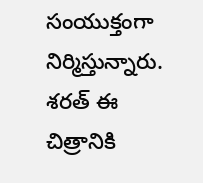సంయుక్తంగా నిర్మిస్తున్నారు. శరత్ ఈ చిత్రానికి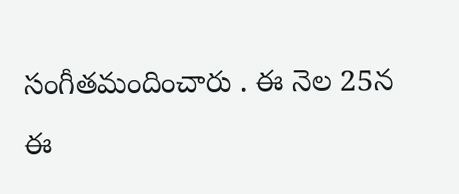సంగీతమందించారు . ఈ నెల 25న ఈ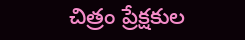చిత్రం ప్రేక్షకుల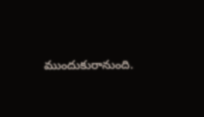ముందుకురానుంది.